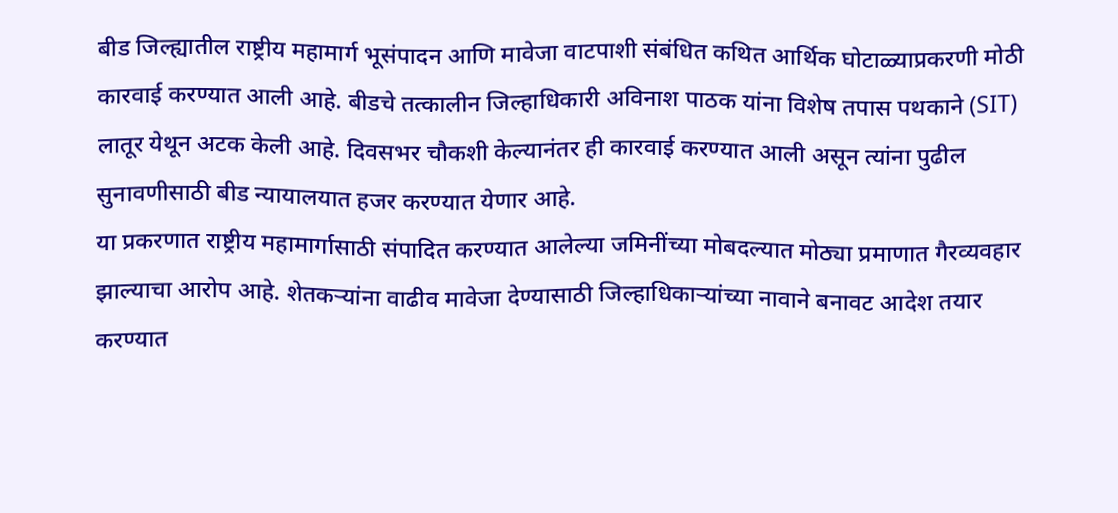बीड जिल्ह्यातील राष्ट्रीय महामार्ग भूसंपादन आणि मावेजा वाटपाशी संबंधित कथित आर्थिक घोटाळ्याप्रकरणी मोठी कारवाई करण्यात आली आहे. बीडचे तत्कालीन जिल्हाधिकारी अविनाश पाठक यांना विशेष तपास पथकाने (SIT) लातूर येथून अटक केली आहे. दिवसभर चौकशी केल्यानंतर ही कारवाई करण्यात आली असून त्यांना पुढील सुनावणीसाठी बीड न्यायालयात हजर करण्यात येणार आहे.
या प्रकरणात राष्ट्रीय महामार्गासाठी संपादित करण्यात आलेल्या जमिनींच्या मोबदल्यात मोठ्या प्रमाणात गैरव्यवहार झाल्याचा आरोप आहे. शेतकऱ्यांना वाढीव मावेजा देण्यासाठी जिल्हाधिकाऱ्यांच्या नावाने बनावट आदेश तयार करण्यात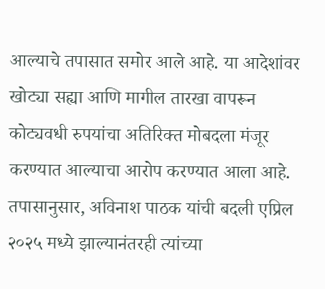आल्याचे तपासात समोर आले आहे. या आदेशांवर खोट्या सह्या आणि मागील तारखा वापरून कोट्यवधी रुपयांचा अतिरिक्त मोबदला मंजूर करण्यात आल्याचा आरोप करण्यात आला आहे.
तपासानुसार, अविनाश पाठक यांची बदली एप्रिल २०२५ मध्ये झाल्यानंतरही त्यांच्या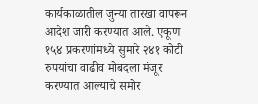कार्यकाळातील जुन्या तारखा वापरून आदेश जारी करण्यात आले. एकूण १५४ प्रकरणांमध्ये सुमारे २४१ कोटी रुपयांचा वाढीव मोबदला मंजूर करण्यात आल्याचे समोर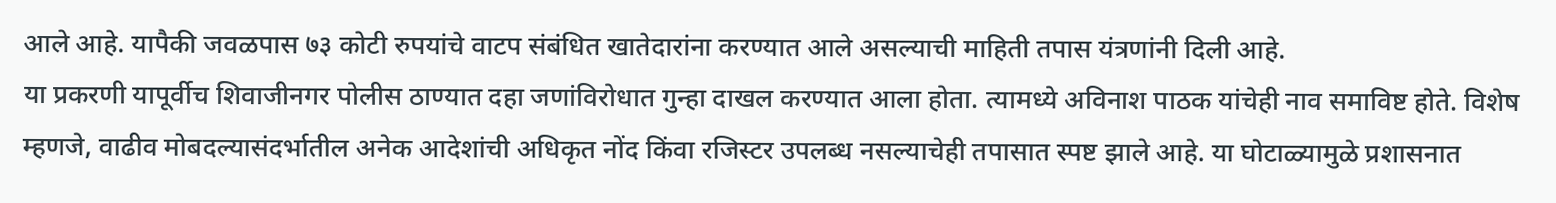आले आहे. यापैकी जवळपास ७३ कोटी रुपयांचे वाटप संबंधित खातेदारांना करण्यात आले असल्याची माहिती तपास यंत्रणांनी दिली आहे.
या प्रकरणी यापूर्वीच शिवाजीनगर पोलीस ठाण्यात दहा जणांविरोधात गुन्हा दाखल करण्यात आला होता. त्यामध्ये अविनाश पाठक यांचेही नाव समाविष्ट होते. विशेष म्हणजे, वाढीव मोबदल्यासंदर्भातील अनेक आदेशांची अधिकृत नोंद किंवा रजिस्टर उपलब्ध नसल्याचेही तपासात स्पष्ट झाले आहे. या घोटाळ्यामुळे प्रशासनात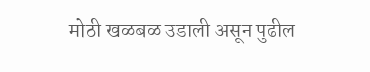मोठी खळबळ उडाली असून पुढील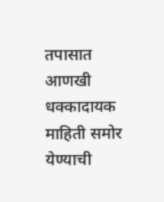तपासात आणखी धक्कादायक माहिती समोर येण्याची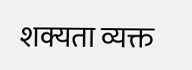शक्यता व्यक्त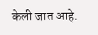केली जात आहे.